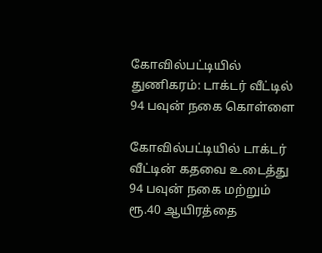கோவில்பட்டியில் துணிகரம்: டாக்டர் வீட்டில் 94 பவுன் நகை கொள்ளை

கோவில்பட்டியில் டாக்டர் வீட்டின் கதவை உடைத்து 94 பவுன் நகை மற்றும் ரூ.40 ஆயிரத்தை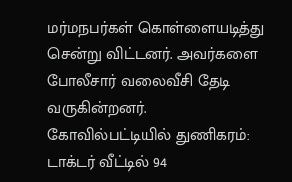மர்மநபர்கள் கொள்ளையடித்து சென்று விட்டனர். அவர்களை போலீசார் வலைவீசி தேடி வருகின்றனர்.
கோவில்பட்டியில் துணிகரம்: டாக்டர் வீட்டில் 94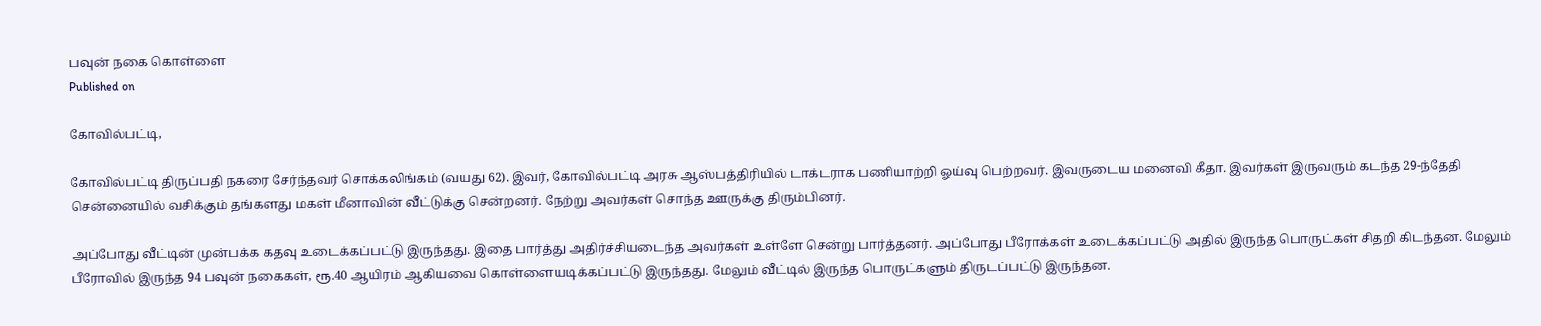பவுன் நகை கொள்ளை
Published on

கோவில்பட்டி,

கோவில்பட்டி திருப்பதி நகரை சேர்ந்தவர் சொக்கலிங்கம் (வயது 62). இவர், கோவில்பட்டி அரசு ஆஸ்பத்திரியில் டாக்டராக பணியாற்றி ஓய்வு பெற்றவர். இவருடைய மனைவி கீதா. இவர்கள் இருவரும் கடந்த 29-ந்தேதி சென்னையில் வசிக்கும் தங்களது மகள் மீனாவின் வீட்டுக்கு சென்றனர். நேற்று அவர்கள் சொந்த ஊருக்கு திரும்பினர்.

அப்போது வீட்டின் முன்பக்க கதவு உடைக்கப்பட்டு இருந்தது. இதை பார்த்து அதிர்ச்சியடைந்த அவர்கள் உள்ளே சென்று பார்த்தனர். அப்போது பீரோக்கள் உடைக்கப்பட்டு அதில் இருந்த பொருட்கள் சிதறி கிடந்தன. மேலும் பீரோவில் இருந்த 94 பவுன் நகைகள், ரூ.40 ஆயிரம் ஆகியவை கொள்ளையடிக்கப்பட்டு இருந்தது. மேலும் வீட்டில் இருந்த பொருட்களும் திருடப்பட்டு இருந்தன.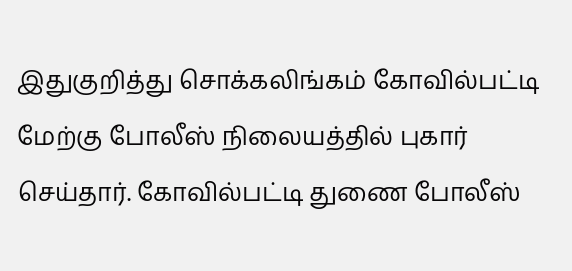இதுகுறித்து சொக்கலிங்கம் கோவில்பட்டி மேற்கு போலீஸ் நிலையத்தில் புகார் செய்தார். கோவில்பட்டி துணை போலீஸ்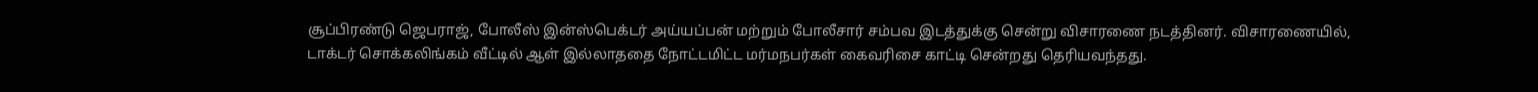சூப்பிரண்டு ஜெபராஜ், போலீஸ் இன்ஸ்பெக்டர் அய்யப்பன் மற்றும் போலீசார் சம்பவ இடத்துக்கு சென்று விசாரணை நடத்தினர். விசாரணையில், டாக்டர் சொக்கலிங்கம் வீட்டில் ஆள் இல்லாததை நோட்டமிட்ட மர்மநபர்கள் கைவரிசை காட்டி சென்றது தெரியவந்தது.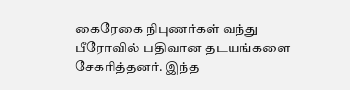கைரேகை நிபுணர்கள் வந்து பீரோவில் பதிவான தடயங்களை சேகரித்தனர். இந்த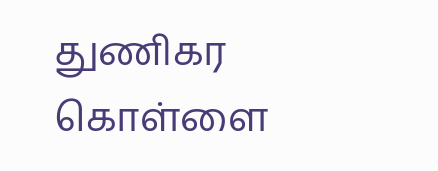துணிகர கொள்ளை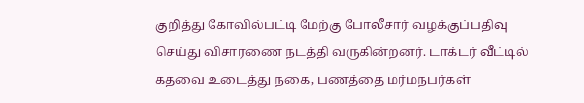குறித்து கோவில்பட்டி மேற்கு போலீசார் வழக்குப்பதிவு செய்து விசாரணை நடத்தி வருகின்றனர். டாக்டர் வீட்டில் கதவை உடைத்து நகை, பணத்தை மர்மநபர்கள்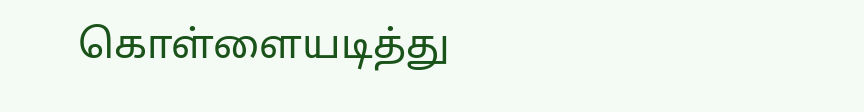கொள்ளையடித்து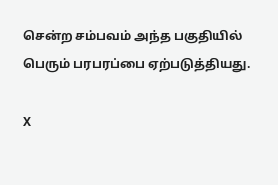சென்ற சம்பவம் அந்த பகுதியில் பெரும் பரபரப்பை ஏற்படுத்தியது.

X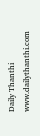Daily Thanthi
www.dailythanthi.com